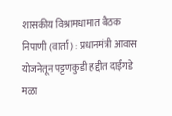शासकीय विश्रामधामात बैठक
निपाणी (वार्ता) : प्रधानमंत्री आवास योजनेतून पट्टणकुडी हद्दीत दाईंगडे मळा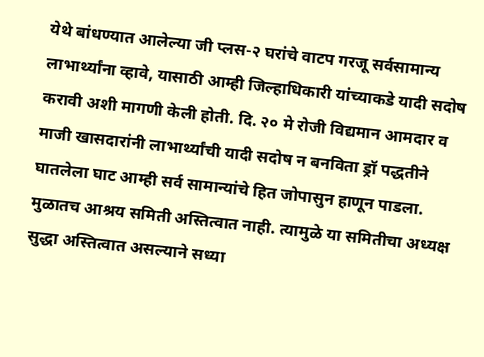येथे बांधण्यात आलेल्या जी प्लस-२ घरांचे वाटप गरजू सर्वसामान्य लाभार्थ्यांना व्हावे, यासाठी आम्ही जिल्हाधिकारी यांच्याकडे यादी सदोष करावी अशी मागणी केली होती. दि. २० मे रोजी विद्यमान आमदार व माजी खासदारांनी लाभार्थ्यांची यादी सदोष न बनविता ड्रॉ पद्धतीने घातलेला घाट आम्ही सर्व सामान्यांचे हित जोपासुन हाणून पाडला. मुळातच आश्रय समिती अस्तित्वात नाही. त्यामुळे या समितीचा अध्यक्ष सुद्धा अस्तित्वात असल्याने सध्या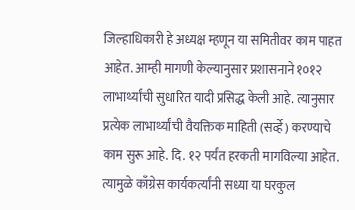जिल्हाधिकारी हे अध्यक्ष म्हणून या समितीवर काम पाहत आहेत. आम्ही मागणी केल्यानुसार प्रशासनाने १०१२ लाभार्थ्यांची सुधारित यादी प्रसिद्ध केली आहे. त्यानुसार प्रत्येक लाभार्थ्यांची वैयक्तिक माहिती (सर्व्हे) करण्याचे काम सुरू आहे. दि. १२ पर्यंत हरकती मागविल्या आहेत. त्यामुळे काँग्रेस कार्यकर्त्यांनी सध्या या घरकुल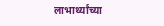लाभार्थ्यांच्या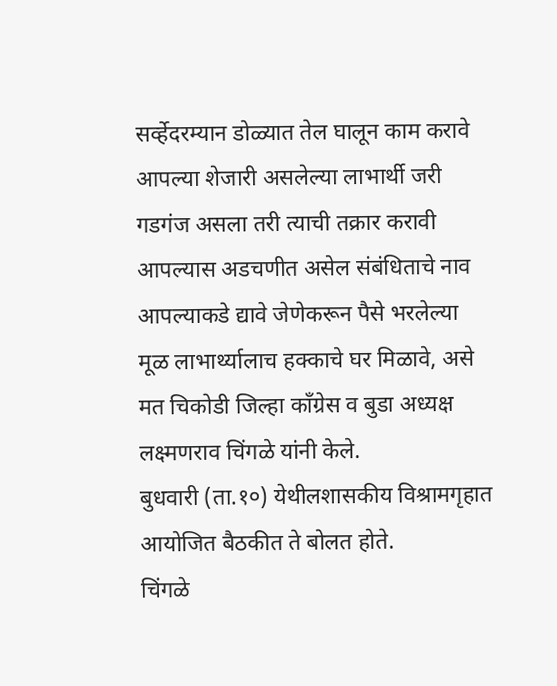सर्व्हेदरम्यान डोळ्यात तेल घालून काम करावे आपल्या शेजारी असलेल्या लाभार्थी जरी गडगंज असला तरी त्याची तक्रार करावी आपल्यास अडचणीत असेल संबंधिताचे नाव आपल्याकडे द्यावे जेणेकरून पैसे भरलेल्या मूळ लाभार्थ्यालाच हक्काचे घर मिळावे, असे मत चिकोडी जिल्हा काँग्रेस व बुडा अध्यक्ष लक्ष्मणराव चिंगळे यांनी केले.
बुधवारी (ता.१०) येथीलशासकीय विश्रामगृहात आयोजित बैठकीत ते बोलत होते.
चिंगळे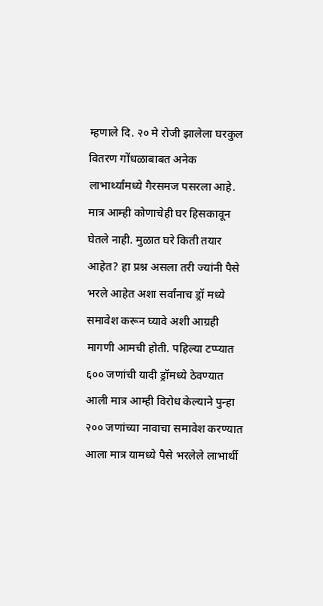म्हणाले दि. २० मे रोजी झालेला घरकुल वितरण गोंधळाबाबत अनेक लाभार्थ्यांमध्ये गैरसमज पसरला आहे. मात्र आम्ही कोणाचेही घर हिसकावून घेतले नाही. मुळात घरे किती तयार आहेत? हा प्रश्न असला तरी ज्यांनी पैसे भरले आहेत अशा सर्वांनाच ड्रॉ मध्ये समावेश करून घ्यावे अशी आग्रही मागणी आमची होती. पहिल्या टप्प्यात ६०० जणांची यादी ड्रॉमध्ये ठेवण्यात आली मात्र आम्ही विरोध केल्याने पुन्हा २०० जणांच्या नावाचा समावेश करण्यात आला मात्र यामध्ये पैसे भरलेले लाभार्थी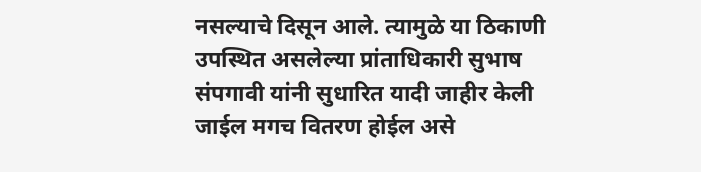नसल्याचे दिसून आले. त्यामुळे या ठिकाणी उपस्थित असलेल्या प्रांताधिकारी सुभाष संपगावी यांनी सुधारित यादी जाहीर केली जाईल मगच वितरण होईल असे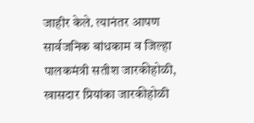जाहीर केले. त्यानंतर आपण सार्वजनिक बांधकाम व जिल्हा पालकमंत्री सतीश जारकीहोळी, खासदार प्रियांका जारकीहोळी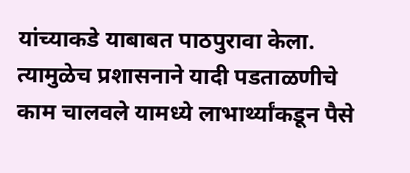यांच्याकडे याबाबत पाठपुरावा केला. त्यामुळेच प्रशासनाने यादी पडताळणीचे काम चालवले यामध्ये लाभार्थ्यांकडून पैसे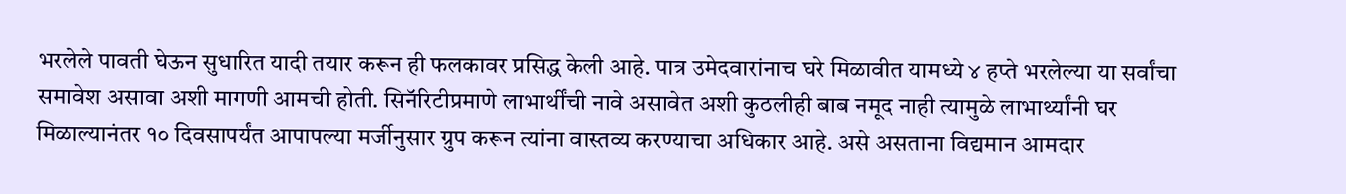भरलेले पावती घेऊन सुधारित यादी तयार करून ही फलकावर प्रसिद्ध केली आहे. पात्र उमेदवारांनाच घरे मिळावीत यामध्ये ४ हप्ते भरलेल्या या सर्वांचा समावेश असावा अशी मागणी आमची होती. सिनॅरिटीप्रमाणे लाभार्थींची नावे असावेत अशी कुठलीही बाब नमूद नाही त्यामुळे लाभार्थ्यांनी घर मिळाल्यानंतर १० दिवसापर्यंत आपापल्या मर्जीनुसार ग्रुप करून त्यांना वास्तव्य करण्याचा अधिकार आहे. असे असताना विद्यमान आमदार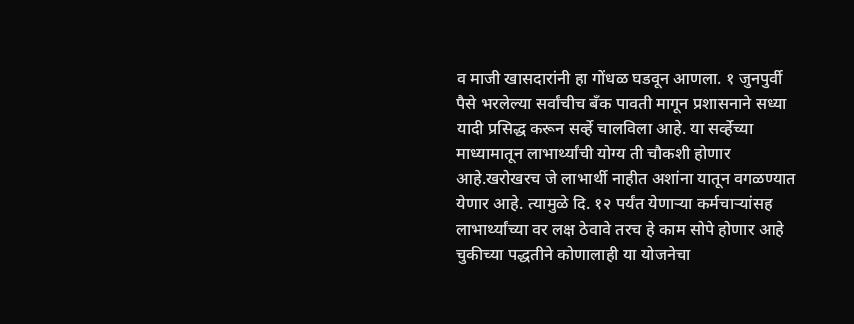व माजी खासदारांनी हा गोंधळ घडवून आणला. १ जुनपुर्वी पैसे भरलेल्या सर्वांचीच बँक पावती मागून प्रशासनाने सध्या यादी प्रसिद्ध करून सर्व्हे चालविला आहे. या सर्व्हेच्या माध्यामातून लाभार्थ्यांची योग्य ती चौकशी होणार आहे.खरोखरच जे लाभार्थी नाहीत अशांना यातून वगळण्यात येणार आहे. त्यामुळे दि. १२ पर्यंत येणाऱ्या कर्मचाऱ्यांसह लाभार्थ्यांच्या वर लक्ष ठेवावे तरच हे काम सोपे होणार आहे चुकीच्या पद्धतीने कोणालाही या योजनेचा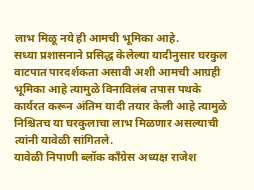लाभ मिळू नये ही आमची भूमिका आहे.
सध्या प्रशासनाने प्रसिद्ध केलेल्या यादीनुसार घरकुल वाटपात पारदर्शकता असावी अशी आमची आग्रही भूमिका आहे त्यामुळे विनाविलंब तपास पथके कार्यरत करून अंतिम यादी तयार केली आहे त्यामुळे निश्चितच या घरकुलाचा लाभ मिळणार असल्याची त्यांनी यावेळी सांगितले.
यावेळी निपाणी ब्लॉक कॉंग्रेस अध्यक्ष राजेश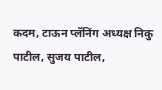कदम, टाऊन प्लॅनिंग अध्यक्ष निकु पाटील, सुजय पाटील,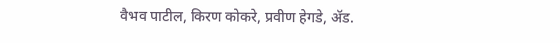वैभव पाटील, किरण कोकरे, प्रवीण हेगडे, ॲड.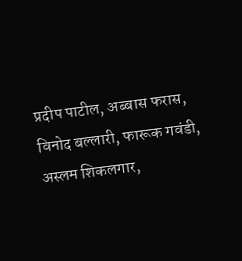प्रदीप पाटील, अब्बास फरास, विनोद बल्लारी, फारूक गवंडी, अस्लम शिकलगार,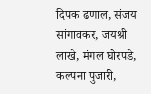दिपक ढणाल, संजय सांगावकर, जयश्री लाखे, मंगल घोरपडे, कल्पना पुजारी,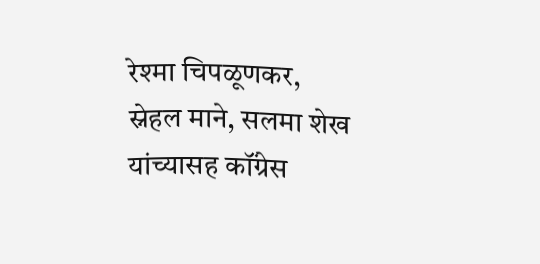रेश्मा चिपळूणकर, स्नेहल माने, सलमा शेख यांच्यासह कॉंग्रेस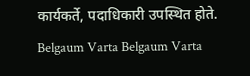कार्यकर्ते, पदाधिकारी उपस्थित होते.
Belgaum Varta Belgaum Varta